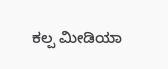ಕಲ್ಪ ಮೀಡಿಯಾ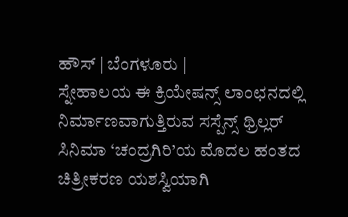ಹೌಸ್ | ಬೆಂಗಳೂರು |
ಸ್ನೇಹಾಲಯ ಈ ಕ್ರಿಯೇಷನ್ಸ್ ಲಾಂಛನದಲ್ಲಿ ನಿರ್ಮಾಣವಾಗುತ್ತಿರುವ ಸಸ್ಪೆನ್ಸ್ ಥ್ರಿಲ್ಲರ್ ಸಿನಿಮಾ ‘ಚಂದ್ರಗಿರಿ’ಯ ಮೊದಲ ಹಂತದ ಚಿತ್ರೀಕರಣ ಯಶಸ್ವಿಯಾಗಿ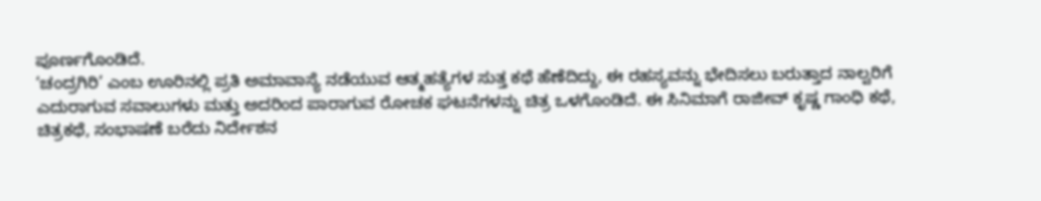ಪೂರ್ಣಗೊಂಡಿದೆ.
‘ಚಂದ್ರಗಿರಿ’ ಎಂಬ ಊರಿನಲ್ಲಿ ಪ್ರತಿ ಅಮಾವಾಸ್ಯೆ ನಡೆಯುವ ಆತ್ಮಹತ್ಯೆಗಳ ಸುತ್ತ ಕಥೆ ಹೆಣೆದಿದ್ದು, ಈ ರಹಸ್ಯವನ್ನು ಭೇದಿಸಲು ಬರುತ್ತಾದ ನಾಲ್ವರಿಗೆ ಎದುರಾಗುವ ಸವಾಲುಗಳು ಮತ್ತು ಅದರಿಂದ ಪಾರಾಗುವ ರೋಚಕ ಘಟನೆಗಳನ್ನು ಚಿತ್ರ ಒಳಗೊಂಡಿದೆ. ಈ ಸಿನಿಮಾಗೆ ರಾಜೀವ್ ಕೃಷ್ಣ ಗಾಂಧಿ ಕಥೆ, ಚಿತ್ರಕಥೆ, ಸಂಭಾಷಣೆ ಬರೆದು ನಿರ್ದೇಶನ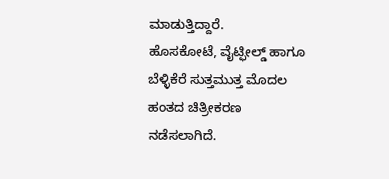ಮಾಡುತ್ತಿದ್ದಾರೆ.
ಹೊಸಕೋಟೆ, ವೈಟ್ಫೀಲ್ಡ್ ಹಾಗೂ ಬೆಳ್ಳಿಕೆರೆ ಸುತ್ತಮುತ್ತ ಮೊದಲ ಹಂತದ ಚಿತ್ರೀಕರಣ ನಡೆಸಲಾಗಿದೆ.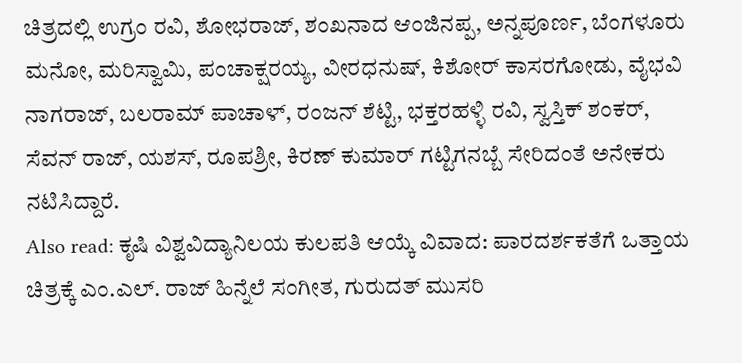ಚಿತ್ರದಲ್ಲಿ ಉಗ್ರಂ ರವಿ, ಶೋಭರಾಜ್, ಶಂಖನಾದ ಆಂಜಿನಪ್ಪ, ಅನ್ನಪೂರ್ಣ, ಬೆಂಗಳೂರು ಮನೋ, ಮರಿಸ್ವಾಮಿ, ಪಂಚಾಕ್ಷರಯ್ಯ, ವೀರಧನುಷ್, ಕಿಶೋರ್ ಕಾಸರಗೋಡು, ವೈಭವಿ ನಾಗರಾಜ್, ಬಲರಾಮ್ ಪಾಚಾಳ್, ರಂಜನ್ ಶೆಟ್ಟಿ, ಭಕ್ತರಹಳ್ಳಿ ರವಿ, ಸ್ವಸ್ತಿಕ್ ಶಂಕರ್, ಸೆವನ್ ರಾಜ್, ಯಶಸ್, ರೂಪಶ್ರೀ, ಕಿರಣ್ ಕುಮಾರ್ ಗಟ್ಟಿಗನಬ್ಬೆ ಸೇರಿದಂತೆ ಅನೇಕರು ನಟಿಸಿದ್ದಾರೆ.
Also read: ಕೃಷಿ ವಿಶ್ವವಿದ್ಯಾನಿಲಯ ಕುಲಪತಿ ಆಯ್ಕೆ ವಿವಾದ: ಪಾರದರ್ಶಕತೆಗೆ ಒತ್ತಾಯ
ಚಿತ್ರಕ್ಕೆ ಎಂ.ಎಲ್. ರಾಜ್ ಹಿನ್ನೆಲೆ ಸಂಗೀತ, ಗುರುದತ್ ಮುಸರಿ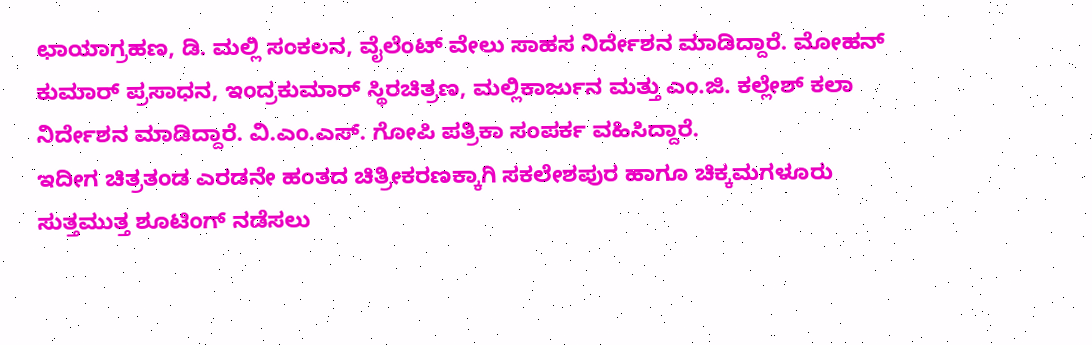ಛಾಯಾಗ್ರಹಣ, ಡಿ. ಮಲ್ಲಿ ಸಂಕಲನ, ವೈಲೆಂಟ್ ವೇಲು ಸಾಹಸ ನಿರ್ದೇಶನ ಮಾಡಿದ್ದಾರೆ. ಮೋಹನ್ ಕುಮಾರ್ ಪ್ರಸಾಧನ, ಇಂದ್ರಕುಮಾರ್ ಸ್ಥಿರಚಿತ್ರಣ, ಮಲ್ಲಿಕಾರ್ಜುನ ಮತ್ತು ಎಂ.ಜಿ. ಕಲ್ಲೇಶ್ ಕಲಾ ನಿರ್ದೇಶನ ಮಾಡಿದ್ದಾರೆ. ವಿ.ಎಂ.ಎಸ್. ಗೋಪಿ ಪತ್ರಿಕಾ ಸಂಪರ್ಕ ವಹಿಸಿದ್ದಾರೆ.
ಇದೀಗ ಚಿತ್ರತಂಡ ಎರಡನೇ ಹಂತದ ಚಿತ್ರೀಕರಣಕ್ಕಾಗಿ ಸಕಲೇಶಪುರ ಹಾಗೂ ಚಿಕ್ಕಮಗಳೂರು ಸುತ್ತಮುತ್ತ ಶೂಟಿಂಗ್ ನಡೆಸಲು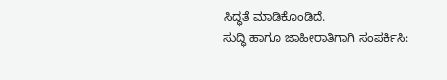ಸಿದ್ಧತೆ ಮಾಡಿಕೊಂಡಿದೆ.
ಸುದ್ಧಿ ಹಾಗೂ ಜಾಹೀರಾತಿಗಾಗಿ ಸಂಪರ್ಕಿಸಿ: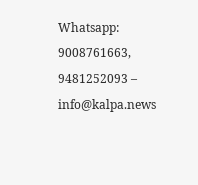Whatsapp: 9008761663, 9481252093 – info@kalpa.news